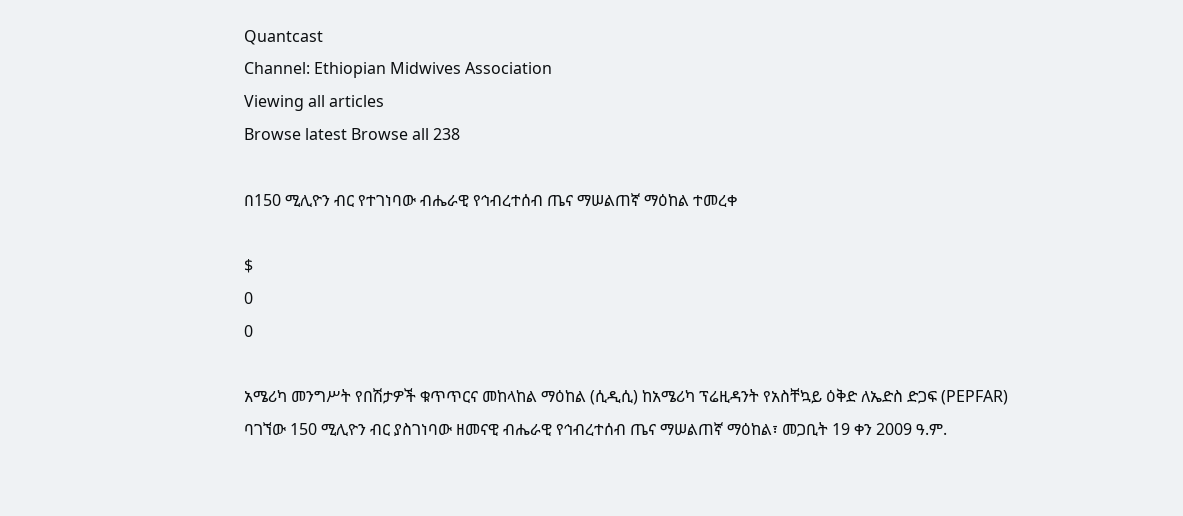Quantcast
Channel: Ethiopian Midwives Association
Viewing all articles
Browse latest Browse all 238

በ150 ሚሊዮን ብር የተገነባው ብሔራዊ የኅብረተሰብ ጤና ማሠልጠኛ ማዕከል ተመረቀ

$
0
0

አሜሪካ መንግሥት የበሽታዎች ቁጥጥርና መከላከል ማዕከል (ሲዲሲ) ከአሜሪካ ፕሬዚዳንት የአስቸኳይ ዕቅድ ለኤድስ ድጋፍ (PEPFAR) ባገኘው 150 ሚሊዮን ብር ያስገነባው ዘመናዊ ብሔራዊ የኅብረተሰብ ጤና ማሠልጠኛ ማዕከል፣ መጋቢት 19 ቀን 2009 ዓ.ም.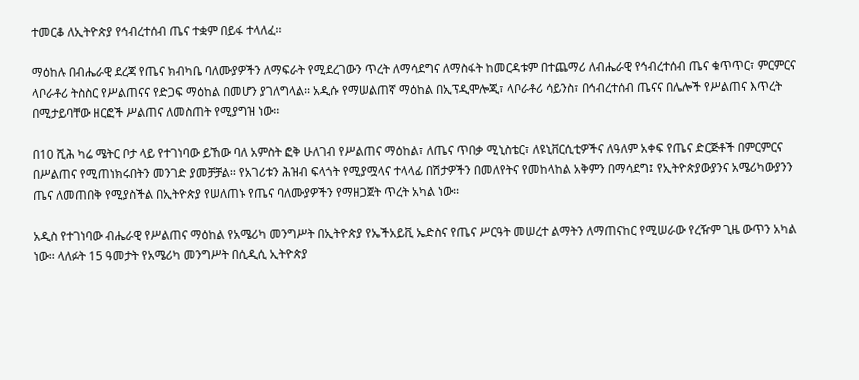ተመርቆ ለኢትዮጵያ የኅብረተሰብ ጤና ተቋም በይፋ ተላለፈ፡፡

ማዕከሉ በብሔራዊ ደረጃ የጤና ክብካቤ ባለሙያዎችን ለማፍራት የሚደረገውን ጥረት ለማሳደግና ለማስፋት ከመርዳቱም በተጨማሪ ለብሔራዊ የኅብረተሰብ ጤና ቁጥጥር፣ ምርምርና ላቦራቶሪ ትስስር የሥልጠናና የድጋፍ ማዕከል በመሆን ያገለግላል፡፡ አዲሱ የማሠልጠኛ ማዕከል በኢፕዲሞሎጂ፣ ላቦራቶሪ ሳይንስ፣ በኅብረተሰብ ጤናና በሌሎች የሥልጠና እጥረት በሚታይባቸው ዘርፎች ሥልጠና ለመስጠት የሚያግዝ ነው፡፡

በ10 ሺሕ ካሬ ሜትር ቦታ ላይ የተገነባው ይኸው ባለ አምስት ፎቅ ሁለገብ የሥልጠና ማዕከል፣ ለጤና ጥበቃ ሚኒስቴር፣ ለዩኒቨርሲቲዎችና ለዓለም አቀፍ የጤና ድርጅቶች በምርምርና በሥልጠና የሚጠነክሩበትን መንገድ ያመቻቻል፡፡ የአገሪቱን ሕዝብ ፍላጎት የሚያሟላና ተላላፊ በሽታዎችን በመለየትና የመከላከል አቅምን በማሳደግ፤ የኢትዮጵያውያንና አሜሪካውያንን ጤና ለመጠበቅ የሚያስችል በኢትዮጵያ የሠለጠኑ የጤና ባለሙያዎችን የማዘጋጀት ጥረት አካል ነው፡፡

አዲስ የተገነባው ብሔራዊ የሥልጠና ማዕከል የአሜሪካ መንግሥት በኢትዮጵያ የኤችአይቪ ኤድስና የጤና ሥርዓት መሠረተ ልማትን ለማጠናከር የሚሠራው የረዥም ጊዜ ውጥን አካል ነው፡፡ ላለፉት 15 ዓመታት የአሜሪካ መንግሥት በሲዲሲ ኢትዮጵያ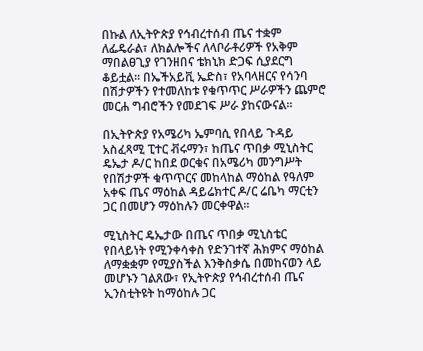በኩል ለኢትዮጵያ የኅብረተሰብ ጤና ተቋም ለፌዴራል፣ ለክልሎችና ለላቦራቶሪዎች የአቅም ማበልፀጊያ የገንዘበና ቴክኒክ ድጋፍ ሲያደርግ ቆይቷል፡፡ በኤችአይቪ ኤድስ፣ የአባላዘርና የሳንባ በሽታዎችን የተመለከቱ የቁጥጥር ሥራዎችን ጨምሮ መርሐ ግብሮችን የመደገፍ ሥራ ያከናውናል፡፡

በኢትዮጵያ የአሜሪካ ኤምባሲ የበላይ ጉዳይ አስፈጻሚ ፒተር ቭሩማን፣ ከጤና ጥበቃ ሚኒስትር ዴኤታ ዶ/ር ከበደ ወርቁና በአሜሪካ መንግሥት የበሽታዎች ቁጥጥርና መከላከል ማዕከል የዓለም አቀፍ ጤና ማዕከል ዳይሬክተር ዶ/ር ሬቤካ ማርቲን ጋር በመሆን ማዕከሉን መርቀዋል፡፡

ሚኒስትር ዴኤታው በጤና ጥበቃ ሚኒስቴር የበላይነት የሚንቀሳቀስ የድንገተኛ ሕክምና ማዕከል ለማቋቋም የሚያስችል እንቅስቃሴ በመከናወን ላይ መሆኑን ገልጸው፣ የኢትዮጵያ የኅብረተሰብ ጤና ኢንስቲትዩት ከማዕከሉ ጋር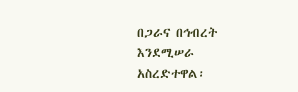በጋራና በኅብረት እንደሚሠራ አስረድተዋል፡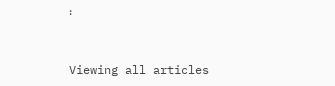፡


Viewing all articles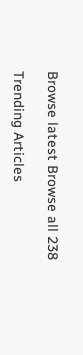Browse latest Browse all 238

Trending Articles